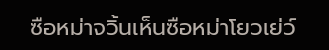ซือหม่าจวิ้นเห็นซือหม่าโยวเย่ว์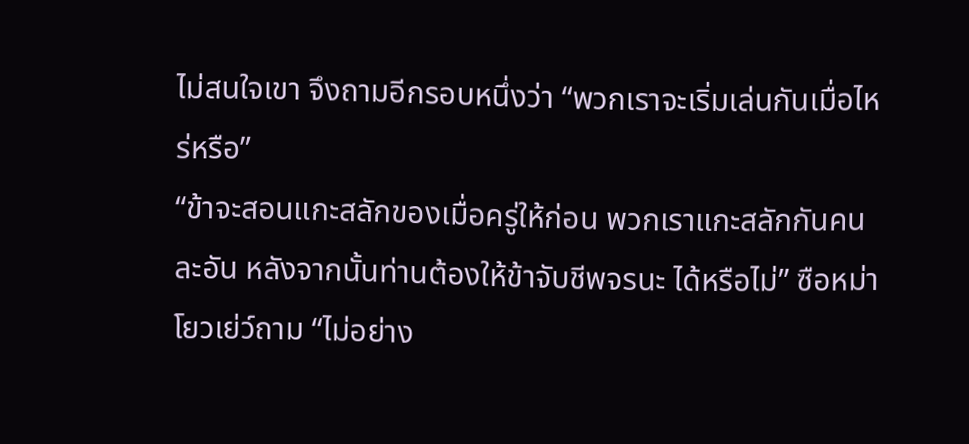ไม่สนใจเขา จึงถามอีกรอบหนึ่งว่า “พวกเราจะเริ่มเล่นกันเมื่อไหร่หรือ”
“ข้าจะสอนแกะสลักของเมื่อครู่ให้ก่อน พวกเราแกะสลักกันคนละอัน หลังจากนั้นท่านต้องให้ข้าจับชีพจรนะ ได้หรือไม่” ซือหม่าโยวเย่ว์ถาม “ไม่อย่าง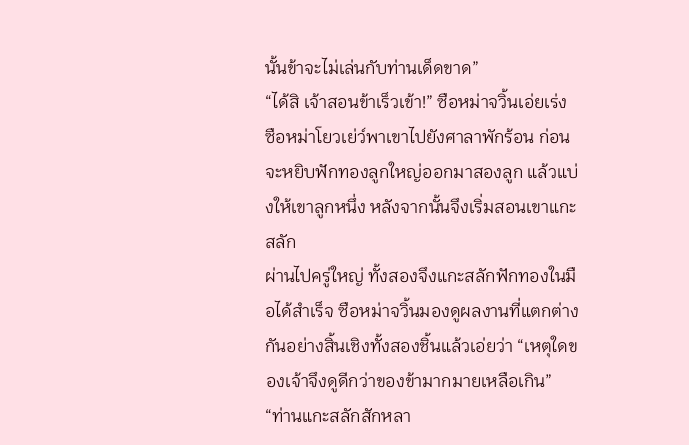นั้นข้าจะไม่เล่นกับท่านเด็ดขาด”
“ได้สิ เจ้าสอนข้าเร็วเข้า!” ซือหม่าจวิ้นเอ่ยเร่ง
ซือหม่าโยวเย่ว์พาเขาไปยังศาลาพักร้อน ก่อนจะหยิบฟักทองลูกใหญ่ออกมาสองลูก แล้วแบ่งให้เขาลูกหนึ่ง หลังจากนั้นจึงเริ่มสอนเขาแกะสลัก
ผ่านไปครู่ใหญ่ ทั้งสองจึงแกะสลักฟักทองในมือได้สำเร็จ ซือหม่าจวิ้นมองดูผลงานที่แตกต่างกันอย่างสิ้นเชิงทั้งสองชิ้นแล้วเอ่ยว่า “เหตุใดของเจ้าจึงดูดีกว่าของข้ามากมายเหลือเกิน”
“ท่านแกะสลักสักหลา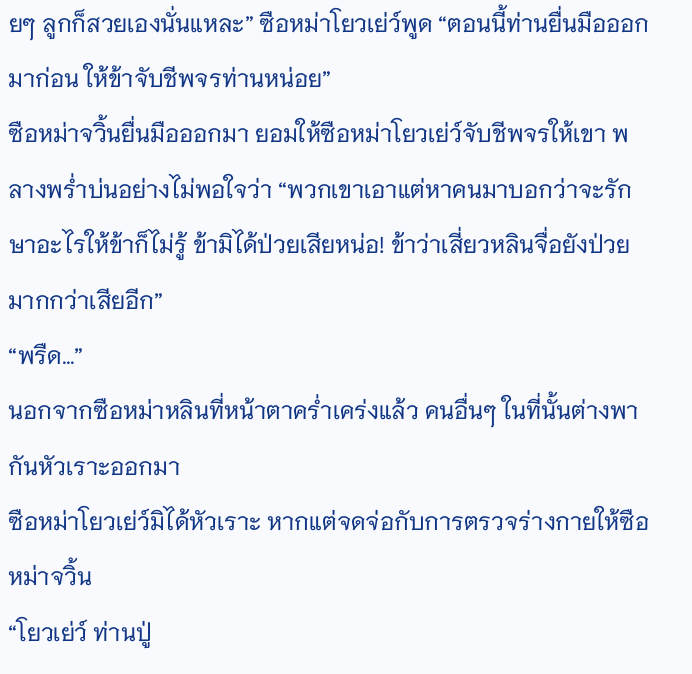ยๆ ลูกก็สวยเองนั่นแหละ” ซือหม่าโยวเย่ว์พูด “ตอนนี้ท่านยื่นมือออกมาก่อน ให้ข้าจับชีพจรท่านหน่อย”
ซือหม่าจวิ้นยื่นมือออกมา ยอมให้ซือหม่าโยวเย่ว์จับชีพจรให้เขา พลางพร่ำบ่นอย่างไม่พอใจว่า “พวกเขาเอาแต่หาคนมาบอกว่าจะรักษาอะไรให้ข้าก็ไม่รู้ ข้ามิได้ป่วยเสียหน่อ! ข้าว่าเสี่ยวหลินจื่อยังป่วยมากกว่าเสียอีก”
“พรืด…”
นอกจากซือหม่าหลินที่หน้าตาคร่ำเคร่งแล้ว คนอื่นๆ ในที่นั้นต่างพากันหัวเราะออกมา
ซือหม่าโยวเย่ว์มิได้หัวเราะ หากแต่จดจ่อกับการตรวจร่างกายให้ซือหม่าจวิ้น
“โยวเย่ว์ ท่านปู่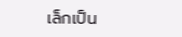เล็กเป็น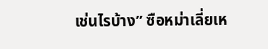เช่นไรบ้าง” ซือหม่าเลี่ยเห